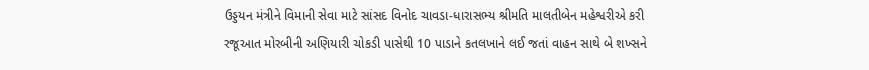ઉડ્ડયન મંત્રીને વિમાની સેવા માટે સાંસદ વિનોદ ચાવડા-ધારાસભ્ય શ્રીમતિ માલતીબેન મહેશ્વરીએ કરી રજૂઆત મોરબીની અણિયારી ચોકડી પાસેથી 10 પાડાને કતલખાને લઈ જતાં વાહન સાથે બે શખ્સને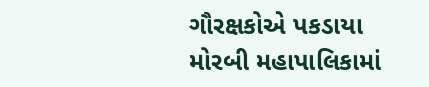ગૌરક્ષકોએ પકડાયા મોરબી મહાપાલિકામાં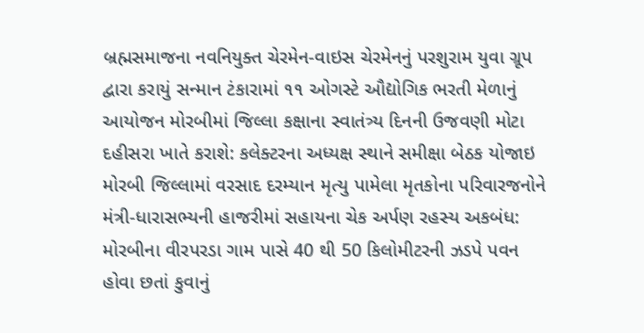બ્રહ્મસમાજના નવનિયુક્ત ચેરમેન-વાઇસ ચેરમેનનું પરશુરામ યુવા ગ્રૂપ દ્વારા કરાયું સન્માન ટંકારામાં ૧૧ ઓગસ્ટે ઔદ્યોગિક ભરતી મેળાનું આયોજન મોરબીમાં જિલ્લા કક્ષાના સ્વાતંત્ર્ય દિનની ઉજવણી મોટા દહીસરા ખાતે કરાશે: કલેક્ટરના અધ્યક્ષ સ્થાને સમીક્ષા બેઠક યોજાઇ મોરબી જિલ્લામાં વરસાદ દરમ્યાન મૃત્યુ પામેલા મૃતકોના પરિવારજનોને મંત્રી-ધારાસભ્યની હાજરીમાં સહાયના ચેક અર્પણ રહસ્ય અકબંધ: મોરબીના વીરપરડા ગામ પાસે 40 થી 50 કિલોમીટરની ઝડપે પવન હોવા છતાં કુવાનું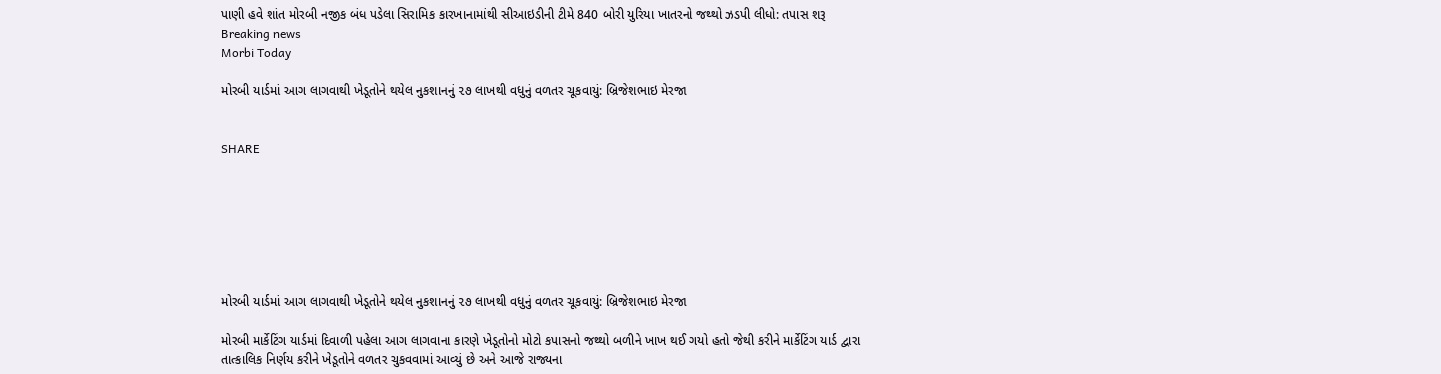પાણી હવે શાંત મોરબી નજીક બંધ પડેલા સિરામિક કારખાનામાંથી સીઆઇડીની ટીમે 840 બોરી યુરિયા ખાતરનો જથ્થો ઝડપી લીધો: તપાસ શરૂ
Breaking news
Morbi Today

મોરબી યાર્ડમાં આગ લાગવાથી ખેડૂતોને થયેલ નુકશાનનું ૨૭ લાખથી વધુનું વળતર ચૂકવાયું: બ્રિજેશભાઇ મેરજા


SHARE







મોરબી યાર્ડમાં આગ લાગવાથી ખેડૂતોને થયેલ નુકશાનનું ૨૭ લાખથી વધુનું વળતર ચૂકવાયું: બ્રિજેશભાઇ મેરજા

મોરબી માર્કેટિંગ યાર્ડમાં દિવાળી પહેલા આગ લાગવાના કારણે ખેડૂતોનો મોટો કપાસનો જથ્થો બળીને ખાખ થઈ ગયો હતો જેથી કરીને માર્કેટિંગ યાર્ડ દ્વારા તાત્કાલિક નિર્ણય કરીને ખેડૂતોને વળતર ચુકવવામાં આવ્યું છે અને આજે રાજ્યના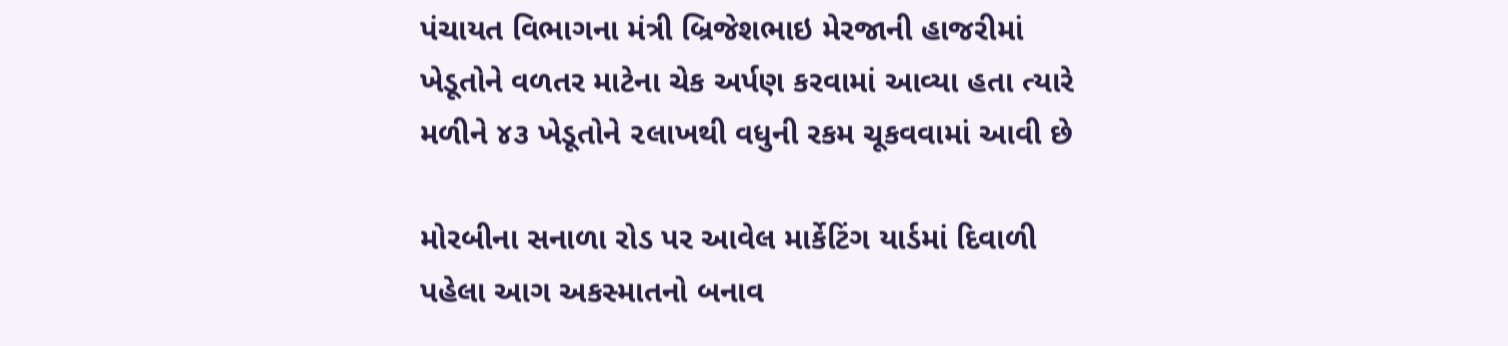પંચાયત વિભાગના મંત્રી બ્રિજેશભાઇ મેરજાની હાજરીમાં ખેડૂતોને વળતર માટેના ચેક અર્પણ કરવામાં આવ્યા હતા ત્યારે મળીને ૪૩ ખેડૂતોને ૨લાખથી વધુની રકમ ચૂકવવામાં આવી છે

મોરબીના સનાળા રોડ પર આવેલ માર્કેટિંગ યાર્ડમાં દિવાળી પહેલા આગ અકસ્માતનો બનાવ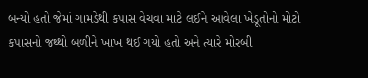બન્યો હતો જેમાં ગામડેથી કપાસ વેચવા માટે લઈને આવેલા ખેડૂતોનો મોટો કપાસનો જથ્થો બળીને ખાખ થઈ ગયો હતો અને ત્યારે મોરબી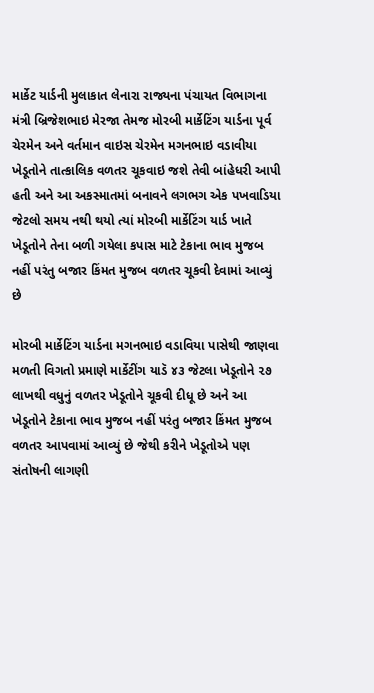માર્કેટ યાર્ડની મુલાકાત લેનારા રાજ્યના પંચાયત વિભાગના મંત્રી બ્રિજેશભાઇ મેરજા તેમજ મોરબી માર્કેટિંગ યાર્ડના પૂર્વ ચેરમેન અને વર્તમાન વાઇસ ચેરમેન મગનભાઇ વડાવીયા ખેડૂતોને તાત્કાલિક વળતર ચૂકવાઇ જશે તેવી બાંહેધરી આપી હતી અને આ અકસ્માતમાં બનાવને લગભગ એક પખવાડિયા જેટલો સમય નથી થયો ત્યાં મોરબી માર્કેટિંગ યાર્ડ ખાતે ખેડૂતોને તેના બળી ગયેલા કપાસ માટે ટેકાના ભાવ મુજબ નહીં પરંતુ બજાર કિંમત મુજબ વળતર ચૂકવી દેવામાં આવ્યું છે

મોરબી માર્કેટિંગ યાર્ડના મગનભાઇ વડાવિયા પાસેથી જાણવા મળતી વિગતો પ્રમાણે માર્કેટીંગ યાડૅ ૪૩ જેટલા ખેડૂતોને ૨૭ લાખથી વધુનું વળતર ખેડૂતોને ચૂકવી દીધૂ છે અને આ ખેડૂતોને ટેકાના ભાવ મુજબ નહીં પરંતુ બજાર કિંમત મુજબ વળતર આપવામાં આવ્યું છે જેથી કરીને ખેડૂતોએ પણ સંતોષની લાગણી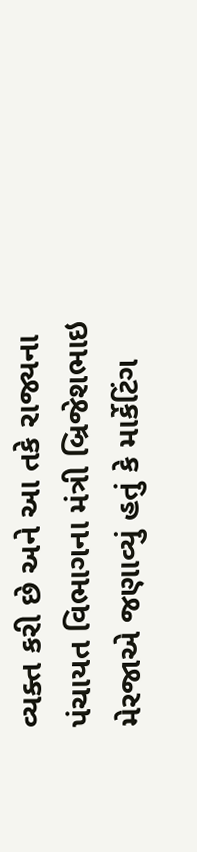વ્યક્ત કરી છે અને આ તકે રાજ્યના પંચાયત વિભાગના મંત્રી બ્રિજેશભાઇ મેરજાએ જણાવ્યું હતું કે માર્કેટિંગ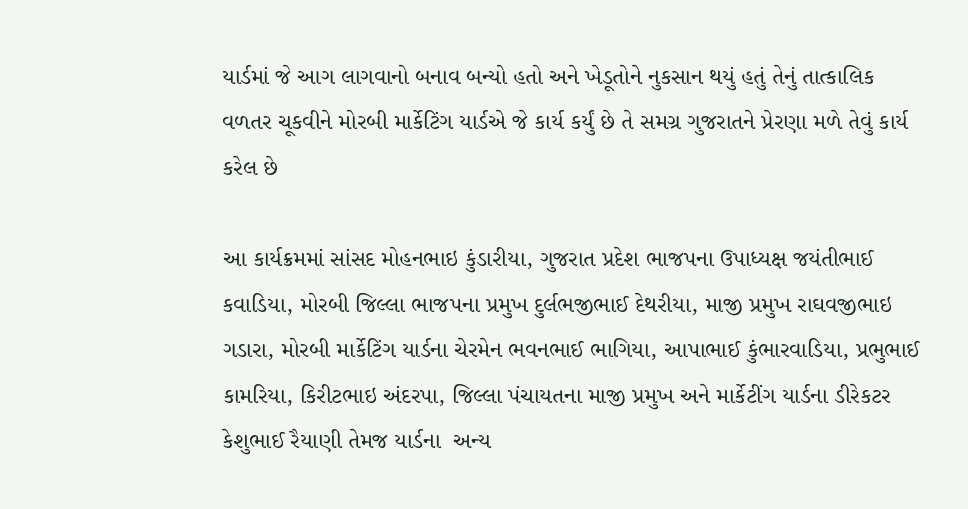યાર્ડમાં જે આગ લાગવાનો બનાવ બન્યો હતો અને ખેડૂતોને નુકસાન થયું હતું તેનું તાત્કાલિક વળતર ચૂકવીને મોરબી માર્કેટિંગ યાર્ડએ જે કાર્ય કર્યું છે તે સમગ્ર ગુજરાતને પ્રેરણા મળે તેવું કાર્ય કરેલ છે

આ કાર્યક્રમમાં સાંસદ મોહનભાઇ કુંડારીયા, ગુજરાત પ્રદેશ ભાજપના ઉપાધ્યક્ષ જયંતીભાઈ કવાડિયા, મોરબી જિલ્લા ભાજપના પ્રમુખ દુર્લભજીભાઈ દેથરીયા, માજી પ્રમુખ રાઘવજીભાઇ ગડારા, મોરબી માર્કેટિંગ યાર્ડના ચેરમેન ભવનભાઈ ભાગિયા, આપાભાઈ કુંભારવાડિયા, પ્રભુભાઈ કામરિયા, કિરીટભાઇ અંદરપા, જિલ્લા પંચાયતના માજી પ્રમુખ અને માર્કેટીંગ યાર્ડના ડીરેકટર કેશુભાઈ રૈયાણી તેમજ યાર્ડના  અન્ય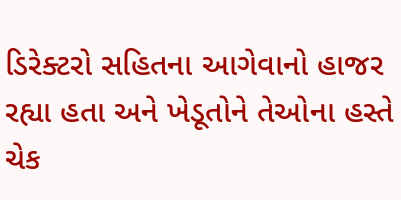ડિરેક્ટરો સહિતના આગેવાનો હાજર રહ્યા હતા અને ખેડૂતોને તેઓના હસ્તે ચેક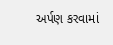અર્પણ કરવામાં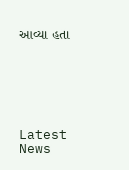આવ્યા હતા






Latest News